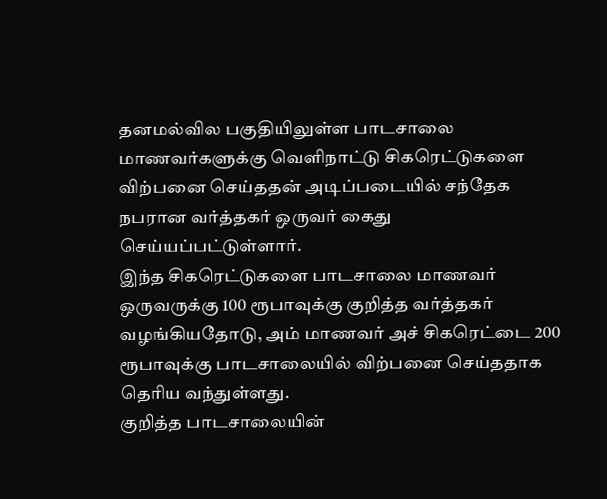தனமல்வில பகுதியிலுள்ள பாடசாலை மாணவர்களுக்கு வெளிநாட்டு சிகரெட்டுகளை விற்பனை செய்ததன் அடிப்படையில் சந்தேக நபரான வர்த்தகர் ஒருவர் கைது செய்யப்பட்டுள்ளார்.
இந்த சிகரெட்டுகளை பாடசாலை மாணவர் ஒருவருக்கு 100 ரூபாவுக்கு குறித்த வர்த்தகர் வழங்கியதோடு, அம் மாணவர் அச் சிகரெட்டை 200 ரூபாவுக்கு பாடசாலையில் விற்பனை செய்ததாக தெரிய வந்துள்ளது.
குறித்த பாடசாலையின்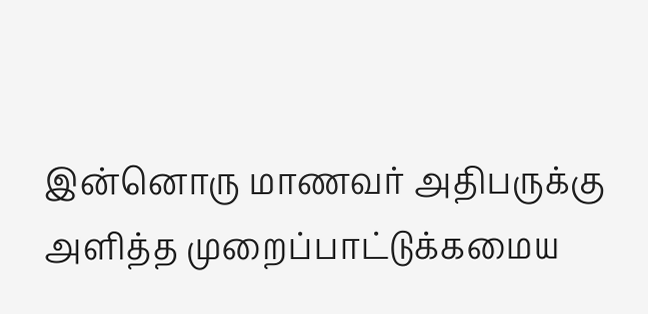இன்னொரு மாணவர் அதிபருக்கு அளித்த முறைப்பாட்டுக்கமைய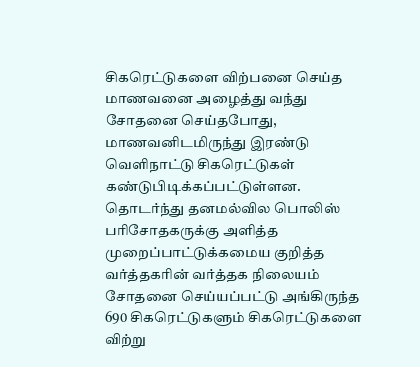சிகரெட்டுகளை விற்பனை செய்த மாணவனை அழைத்து வந்து சோதனை செய்தபோது, மாணவனிடமிருந்து இரண்டு வெளிநாட்டு சிகரெட்டுகள் கண்டுபிடிக்கப்பட்டுள்ளன.
தொடர்ந்து தனமல்வில பொலிஸ் பரிசோதகருக்கு அளித்த முறைப்பாட்டுக்கமைய குறித்த வர்த்தகரின் வர்த்தக நிலையம் சோதனை செய்யப்பட்டு அங்கிருந்த 690 சிகரெட்டுகளும் சிகரெட்டுகளை விற்று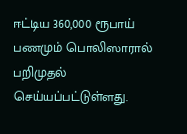ஈட்டிய 360,000 ரூபாய் பணமும் பொலிஸாரால் பறிமுதல் செய்யப்பட்டுள்ளது.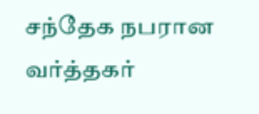சந்தேக நபரான வர்த்தகர்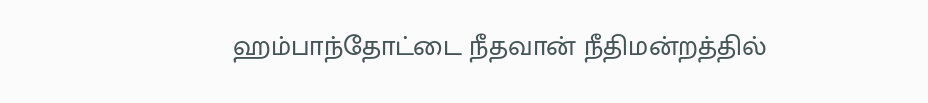ஹம்பாந்தோட்டை நீதவான் நீதிமன்றத்தில்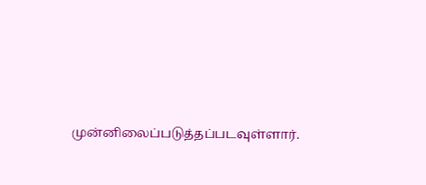முன்னிலைப்படுத்தப்படவுள்ளார்.